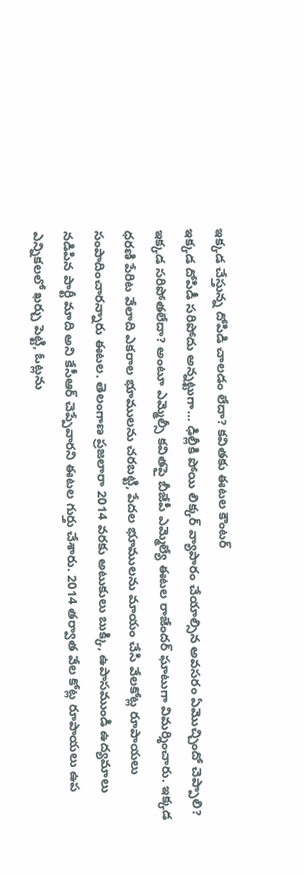ఇక్కడ చేస్తున్న దోపిడి చాలడం లేదా? కవితకు ఈటల కౌంటర్
ఇక్కడ దోపిడీ సరిపోదు అన్నట్టుగా… ఢిల్లీకి పోయి లిక్కర్ వ్యాపారం చేయాల్సిన అవసరం ఏమొచ్చిందో చెప్పాలి? ఇక్కడ సరిపోతలేదా? అంటూ ఎమ్మెల్సీ కవితపై బీజేపీ ఎమ్మెల్యే ఈటల రాజేందర్ ఘాటుగా విమర్శించారు. ఇక్కడ ధరణి పేరిట వేలాది ఎకరాల భూములను చరబట్టి, పేదల భూములను మాయం చేసి వేలకోట్ల రూపాయలు సంపాదించారన్నారు ఈటల. తెలంగాణ ప్రజలారా 2014 వరకు అటుకులు బుక్కి, ఉపాసముండి ఉద్యమాలు నడిపిన పార్టీ మాది అని కేసీఆర్ చెప్పేవారని ఈటల గుర్తు చేశారు. 2014 తర్వాత వేల కోట్ల రూపాయలు ఉప ఎన్నికలలో ఖర్చు పెట్టి, ఓట్లను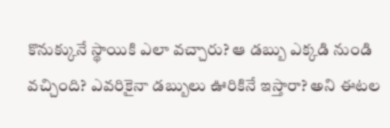కొనుక్కునే స్థాయికి ఎలా వచ్చారు? ఆ డబ్బు ఎక్కడి నుండి వచ్చింది? ఎవరికైనా డబ్బులు ఊరికినే ఇస్తారా? అని ఈటల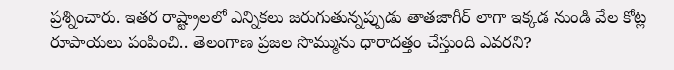ప్రశ్నించారు. ఇతర రాష్ట్రాలలో ఎన్నికలు జరుగుతున్నప్పుడు తాతజాగీర్ లాగా ఇక్కడ నుండి వేల కోట్ల రూపాయలు పంపించి.. తెలంగాణ ప్రజల సొమ్మును ధారాదత్తం చేస్తుంది ఎవరని?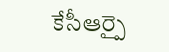కేసీఆర్పై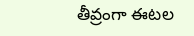తీవ్రంగా ఈటల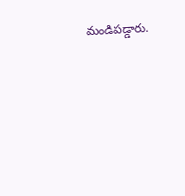మండిపడ్డారు.